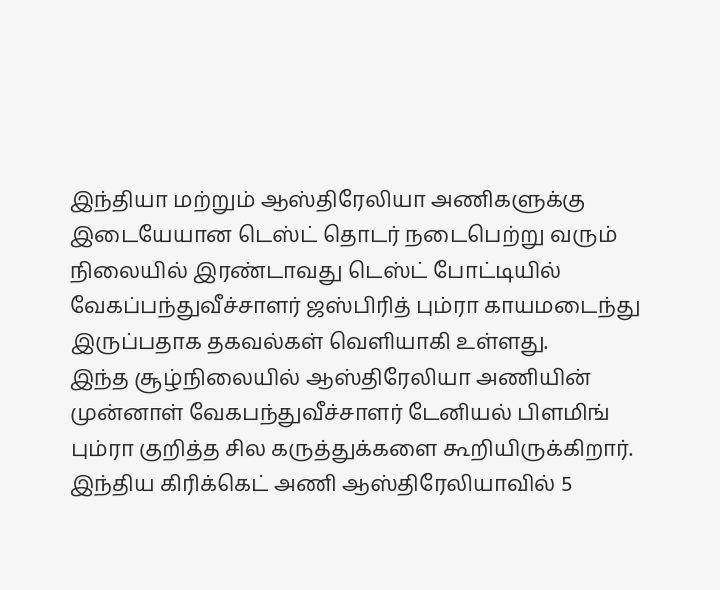இந்தியா மற்றும் ஆஸ்திரேலியா அணிகளுக்கு இடையேயான டெஸ்ட் தொடர் நடைபெற்று வரும் நிலையில் இரண்டாவது டெஸ்ட் போட்டியில் வேகப்பந்துவீச்சாளர் ஜஸ்பிரித் பும்ரா காயமடைந்து இருப்பதாக தகவல்கள் வெளியாகி உள்ளது.
இந்த சூழ்நிலையில் ஆஸ்திரேலியா அணியின் முன்னாள் வேகபந்துவீச்சாளர் டேனியல் பிளமிங் பும்ரா குறித்த சில கருத்துக்களை கூறியிருக்கிறார்.
இந்திய கிரிக்கெட் அணி ஆஸ்திரேலியாவில் 5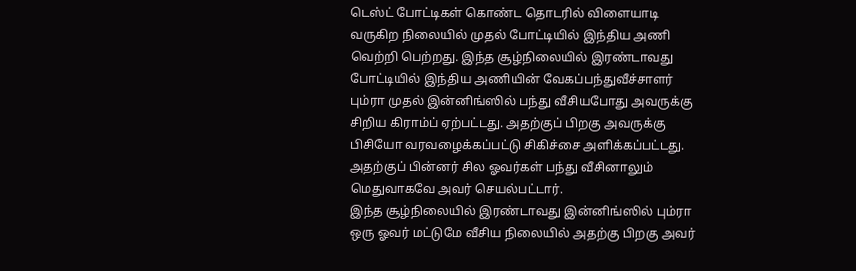டெஸ்ட் போட்டிகள் கொண்ட தொடரில் விளையாடி வருகிற நிலையில் முதல் போட்டியில் இந்திய அணி வெற்றி பெற்றது. இந்த சூழ்நிலையில் இரண்டாவது போட்டியில் இந்திய அணியின் வேகப்பந்துவீச்சாளர் பும்ரா முதல் இன்னிங்ஸில் பந்து வீசியபோது அவருக்கு சிறிய கிராம்ப் ஏற்பட்டது. அதற்குப் பிறகு அவருக்கு பிசியோ வரவழைக்கப்பட்டு சிகிச்சை அளிக்கப்பட்டது. அதற்குப் பின்னர் சில ஓவர்கள் பந்து வீசினாலும் மெதுவாகவே அவர் செயல்பட்டார்.
இந்த சூழ்நிலையில் இரண்டாவது இன்னிங்ஸில் பும்ரா ஒரு ஓவர் மட்டுமே வீசிய நிலையில் அதற்கு பிறகு அவர்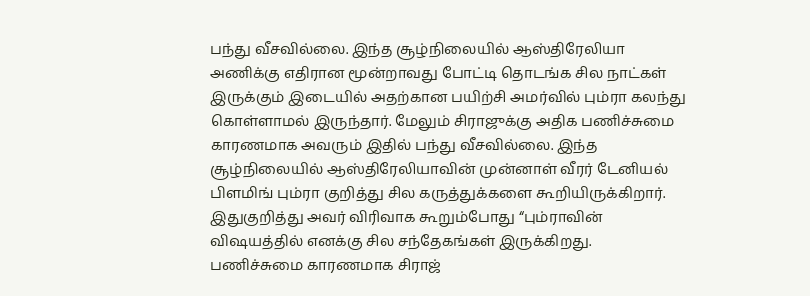பந்து வீசவில்லை. இந்த சூழ்நிலையில் ஆஸ்திரேலியா அணிக்கு எதிரான மூன்றாவது போட்டி தொடங்க சில நாட்கள் இருக்கும் இடையில் அதற்கான பயிற்சி அமர்வில் பும்ரா கலந்து கொள்ளாமல் இருந்தார். மேலும் சிராஜுக்கு அதிக பணிச்சுமை காரணமாக அவரும் இதில் பந்து வீசவில்லை. இந்த சூழ்நிலையில் ஆஸ்திரேலியாவின் முன்னாள் வீரர் டேனியல் பிளமிங் பும்ரா குறித்து சில கருத்துக்களை கூறியிருக்கிறார்.
இதுகுறித்து அவர் விரிவாக கூறும்போது “பும்ராவின் விஷயத்தில் எனக்கு சில சந்தேகங்கள் இருக்கிறது. பணிச்சுமை காரணமாக சிராஜ்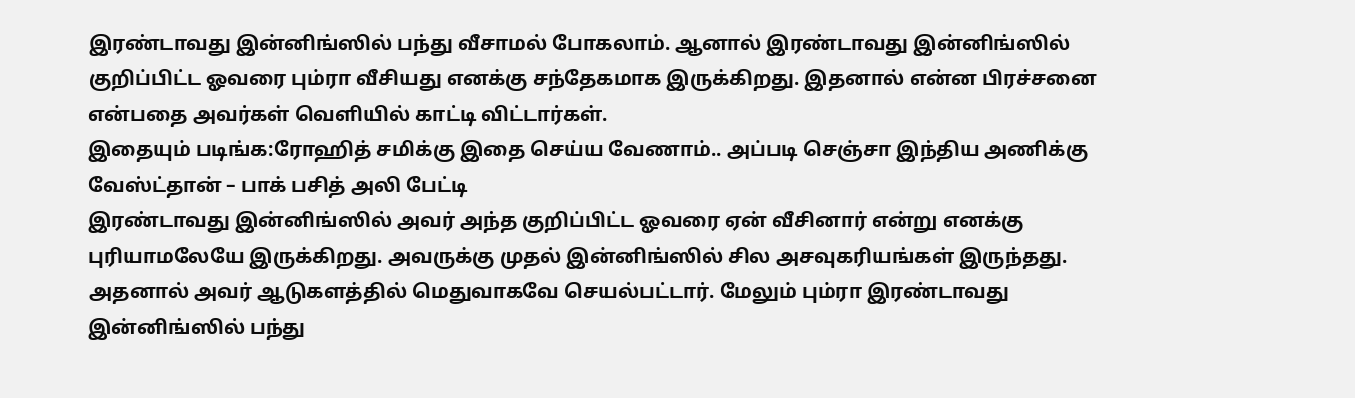இரண்டாவது இன்னிங்ஸில் பந்து வீசாமல் போகலாம். ஆனால் இரண்டாவது இன்னிங்ஸில் குறிப்பிட்ட ஓவரை பும்ரா வீசியது எனக்கு சந்தேகமாக இருக்கிறது. இதனால் என்ன பிரச்சனை என்பதை அவர்கள் வெளியில் காட்டி விட்டார்கள்.
இதையும் படிங்க:ரோஹித் சமிக்கு இதை செய்ய வேணாம்.. அப்படி செஞ்சா இந்திய அணிக்கு வேஸ்ட்தான் – பாக் பசித் அலி பேட்டி
இரண்டாவது இன்னிங்ஸில் அவர் அந்த குறிப்பிட்ட ஓவரை ஏன் வீசினார் என்று எனக்கு புரியாமலேயே இருக்கிறது. அவருக்கு முதல் இன்னிங்ஸில் சில அசவுகரியங்கள் இருந்தது. அதனால் அவர் ஆடுகளத்தில் மெதுவாகவே செயல்பட்டார். மேலும் பும்ரா இரண்டாவது இன்னிங்ஸில் பந்து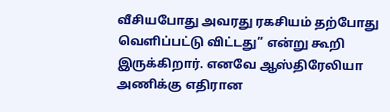வீசியபோது அவரது ரகசியம் தற்போது வெளிப்பட்டு விட்டது” என்று கூறி இருக்கிறார். எனவே ஆஸ்திரேலியா அணிக்கு எதிரான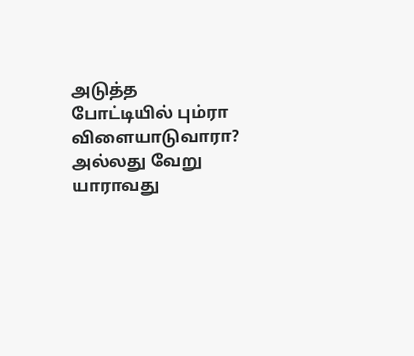அடுத்த போட்டியில் பும்ரா விளையாடுவாரா? அல்லது வேறு யாராவது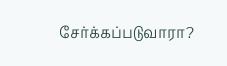சேர்க்கப்படுவாரா?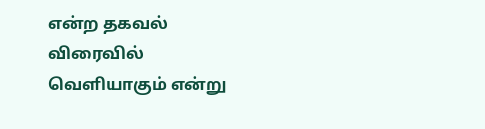என்ற தகவல் விரைவில் வெளியாகும் என்று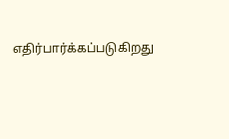எதிர்பார்க்கப்படுகிறது